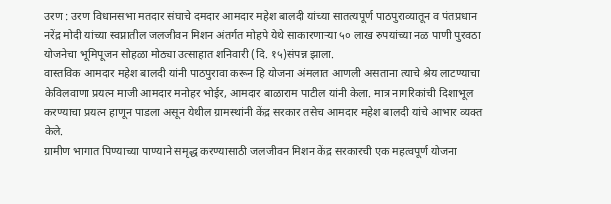उरण : उरण विधानसभा मतदार संघाचे दमदार आमदार महेश बालदी यांच्या सातत्यपूर्ण पाठपुराव्यातून व पंतप्रधान नरेंद्र मोदी यांच्या स्वप्नातील जलजीवन मिशन अंतर्गत मोहपे येथे साकारणाऱ्या ५० लाख रुपयांच्या नळ पाणी पुरवठा योजनेचा भूमिपूजन सोहळा मोठ्या उत्साहात शनिवारी (दि. १५)संपन्न झाला.
वास्तविक आमदार महेश बालदी यांनी पाठपुरावा करून हि योजना अंमलात आणली असताना त्याचे श्रेय लाटण्याचा केविलवाणा प्रयत्न माजी आमदार मनोहर भोईर, आमदार बाळाराम पाटील यांनी केला. मात्र नागरिकांची दिशाभूल करण्याचा प्रयत्न हाणून पाडला असून येथील ग्रामस्थांनी केंद्र सरकार तसेच आमदार महेश बालदी यांचे आभार व्यक्त केले.
ग्रामीण भागात पिण्याच्या पाण्याने समृद्ध करण्यासाठी जलजीवन मिशन केंद्र सरकारची एक महत्वपूर्ण योजना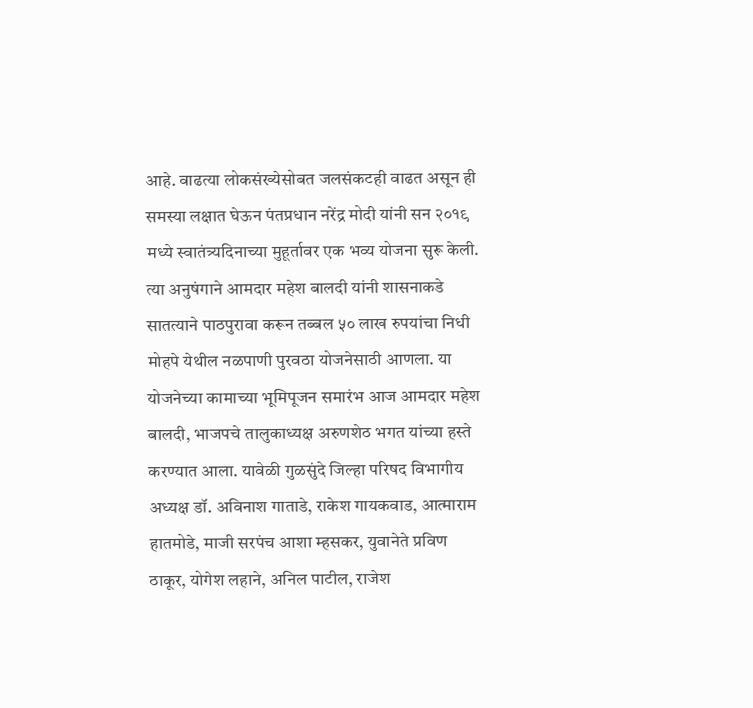आहे. वाढत्या लोकसंख्येसोबत जलसंकटही वाढत असून ही समस्या लक्षात घेऊन पंतप्रधान नरेंद्र मोदी यांनी सन २०१९ मध्ये स्वातंत्र्यदिनाच्या मुहूर्तावर एक भव्य योजना सुरू केली. त्या अनुषंगाने आमदार महेश बालदी यांनी शासनाकडे सातत्याने पाठपुरावा करून तब्बल ५० लाख रुपयांचा निधी मोहपे येथील नळपाणी पुरवठा योजनेसाठी आणला. या योजनेच्या कामाच्या भूमिपूजन समारंभ आज आमदार महेश बालदी, भाजपचे तालुकाध्यक्ष अरुणशेठ भगत यांच्या हस्ते करण्यात आला. यावेळी गुळसुंदे जिल्हा परिषद विभागीय अध्यक्ष डॉ. अविनाश गाताडे, राकेश गायकवाड, आत्माराम हातमोडे, माजी सरपंच आशा म्हसकर, युवानेते प्रविण ठाकूर, योगेश लहाने, अनिल पाटील, राजेश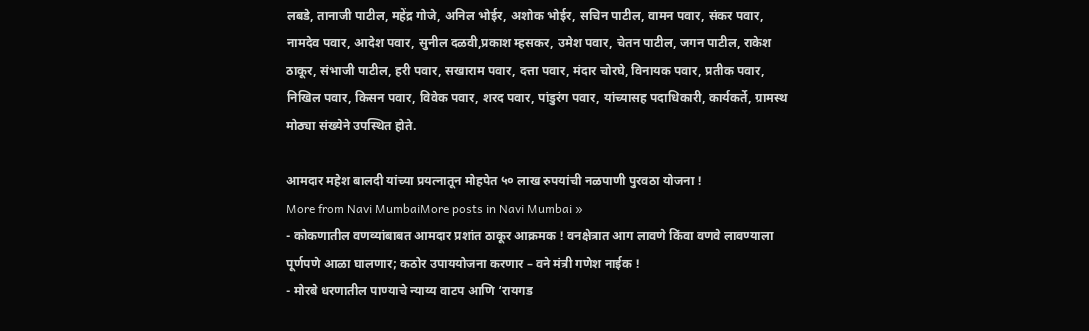लबडे, तानाजी पाटील, महेंद्र गोजे, अनिल भोईर, अशोक भोईर, सचिन पाटील, वामन पवार, संकर पवार, नामदेव पवार, आदेश पवार, सुनील दळवी,प्रकाश म्हसकर, उमेश पवार, चेतन पाटील, जगन पाटील, राकेश ठाकूर, संभाजी पाटील, हरी पवार, सखाराम पवार, दत्ता पवार, मंदार चोरघे, विनायक पवार, प्रतीक पवार, निखिल पवार, किसन पवार, विवेक पवार, शरद पवार, पांडुरंग पवार, यांच्यासह पदाधिकारी, कार्यकर्ते, ग्रामस्थ मोठ्या संख्येने उपस्थित होते.

आमदार महेश बालदी यांच्या प्रयत्नातून मोहपेत ५० लाख रुपयांची नळपाणी पुरवठा योजना !
More from Navi MumbaiMore posts in Navi Mumbai »
- कोकणातील वणव्यांबाबत आमदार प्रशांत ठाकूर आक्रमक ! वनक्षेत्रात आग लावणे किंवा वणवे लावण्याला पूर्णपणे आळा घालणार; कठोर उपाययोजना करणार – वने मंत्री गणेश नाईक !
- मोरबे धरणातील पाण्याचे न्याय्य वाटप आणि ‘रायगड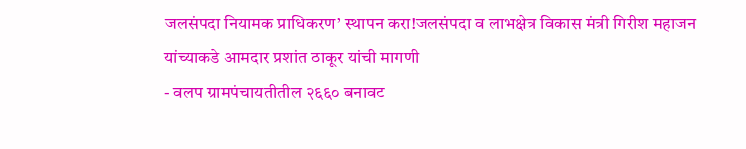जलसंपदा नियामक प्राधिकरण’ स्थापन करा!जलसंपदा व लाभक्षेत्र विकास मंत्री गिरीश महाजन यांच्याकडे आमदार प्रशांत ठाकूर यांची मागणी
- वलप ग्रामपंचायतीतील २६६० बनावट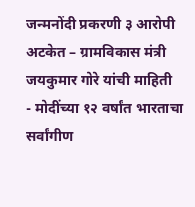जन्मनोंदी प्रकरणी ३ आरोपी अटकेत – ग्रामविकास मंत्री जयकुमार गोरे यांची माहिती
- मोदींच्या १२ वर्षांत भारताचा सर्वांगीण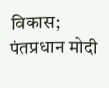विकास; पंतप्रधान मोदी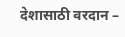देशासाठी वरदान –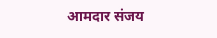आमदार संजय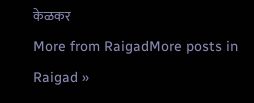केळकर
More from RaigadMore posts in Raigad »